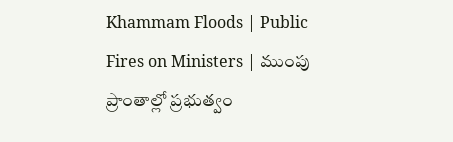Khammam Floods | Public Fires on Ministers | ముంపు ప్రాంతాల్లో ప్రభుత్వం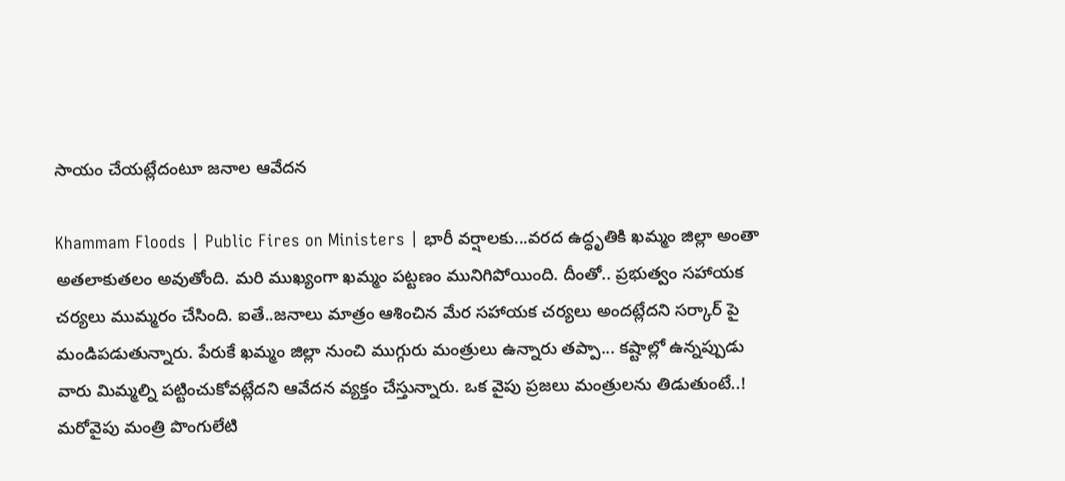సాయం చేయట్లేదంటూ జనాల ఆవేదన

Khammam Floods | Public Fires on Ministers | భారీ వర్షాలకు...వరద ఉద్ధృతికి ఖమ్మం జిల్లా అంతా అతలాకుతలం అవుతోంది. మరి ముఖ్యంగా ఖమ్మం పట్టణం మునిగిపోయింది. దీంతో.. ప్రభుత్వం సహాయక చర్యలు ముమ్మరం చేసింది. ఐతే..జనాలు మాత్రం ఆశించిన మేర సహాయక చర్యలు అందట్లేదని సర్కార్ పై మండిపడుతున్నారు. పేరుకే ఖమ్మం జిల్లా నుంచి ముగ్గురు మంత్రులు ఉన్నారు తప్పా... కష్టాల్లో ఉన్నప్పుడు వారు మిమ్మల్ని పట్టించుకోవట్లేదని ఆవేదన వ్యక్తం చేస్తున్నారు. ఒక వైపు ప్రజలు మంత్రులను తిడుతుంటే..!  మరోవైపు మంత్రి పొంగులేటి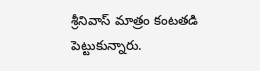శ్రీనివాస్ మాత్రం కంటతడి పెట్టుకున్నారు.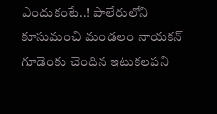ఎందుకంటే..! పాలేరులోని కూసుమంచి మండలం నాయకన్ గూడెంకు చెందిన ఇటుకలపని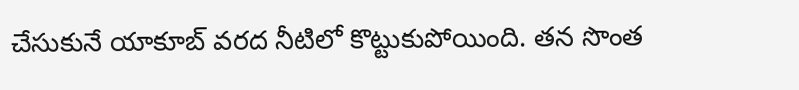చేసుకునే యాకూబ్ వరద నీటిలో కొట్టుకుపోయింది. తన సొంత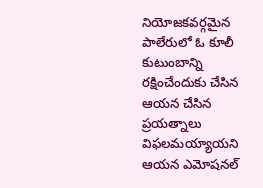నియోజకవర్గమైన పాలేరులో ఓ కూలీ కుటుంబాన్ని రక్షించేందుకు చేసిన ఆయన చేసిన ప్రయత్నాలు విఫలమయ్యాయని ఆయన ఎమోషనల్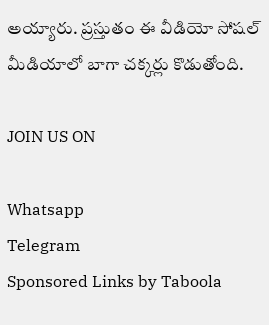అయ్యారు. ప్రస్తుతం ఈ వీడియో సోషల్ మీడియాలో బాగా చక్కర్లు కొడుతోంది.

JOIN US ON

Whatsapp
Telegram
Sponsored Links by Taboola